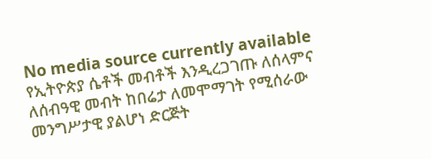No media source currently available
የኢትዮጵያ ሴቶች መብቶች እንዲረጋገጡ ለሰላምና ለሰብዓዊ መብት ከበሬታ ለመሞማገት የሚሰራው መንግሥታዊ ያልሆነ ድርጅት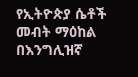የኢትዮጵያ ሴቶች መብት ማዕከል በእንግሊዝኛ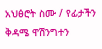አህፅሮት ስሙ / የፊታችን ቅዳሜ ዋሽንግተን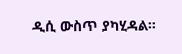ዲሲ ውስጥ ያካሂዳል።